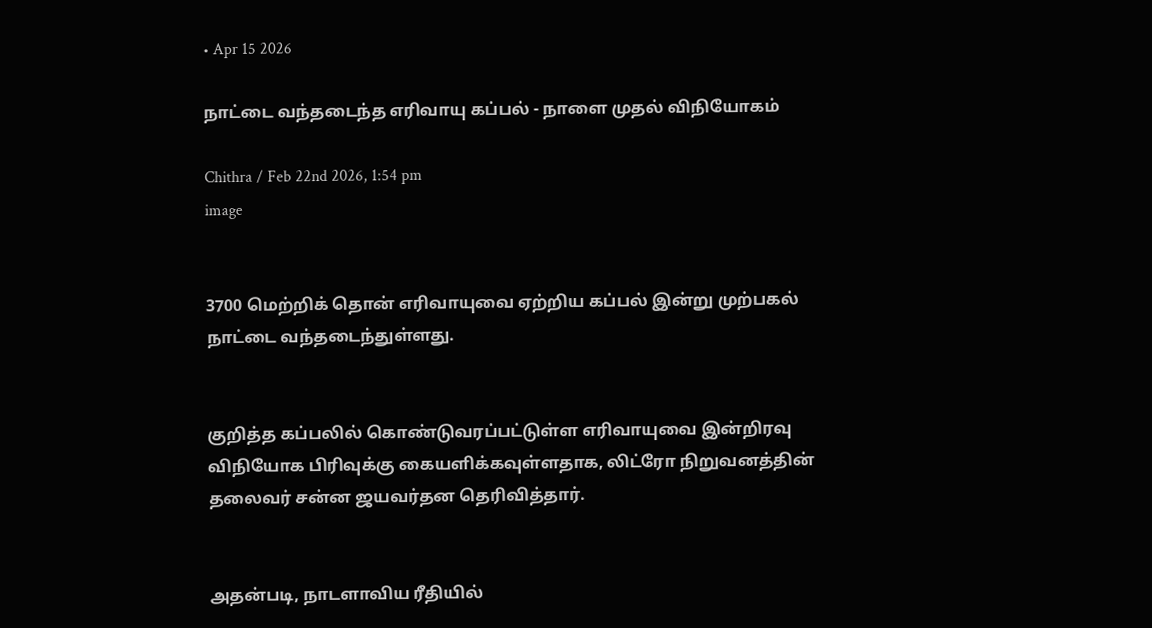• Apr 15 2026

நாட்டை வந்தடைந்த எரிவாயு கப்பல் - நாளை முதல் விநியோகம்

Chithra / Feb 22nd 2026, 1:54 pm
image


3700 மெற்றிக் தொன் எரிவாயுவை ஏற்றிய கப்பல் இன்று முற்பகல் நாட்டை வந்தடைந்துள்ளது.


குறித்த கப்பலில் கொண்டுவரப்பட்டுள்ள எரிவாயுவை இன்றிரவு விநியோக பிரிவுக்கு கையளிக்கவுள்ளதாக, லிட்ரோ நிறுவனத்தின் தலைவர் சன்ன ஜயவர்தன தெரிவித்தார்.


அதன்படி, நாடளாவிய ரீதியில்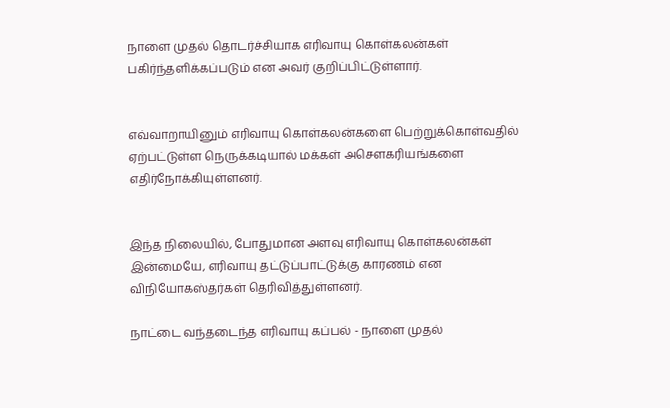நாளை முதல் தொடர்ச்சியாக எரிவாயு கொள்கலன்கள் பகிர்ந்தளிக்கப்படும் என அவர் குறிப்பிட்டுள்ளார்.


எவ்வாறாயினும் எரிவாயு கொள்கலன்களை பெற்றுக்கொள்வதில் ஏற்பட்டுள்ள நெருக்கடியால் மக்கள் அசௌகரியங்களை எதிர்நோக்கியுள்ளனர்.


இந்த நிலையில், போதுமான அளவு எரிவாயு கொள்கலன்கள் இன்மையே, எரிவாயு தட்டுப்பாட்டுக்கு காரணம் என விநியோகஸ்தர்கள் தெரிவித்துள்ளனர்.

நாட்டை வந்தடைந்த எரிவாயு கப்பல் - நாளை முதல்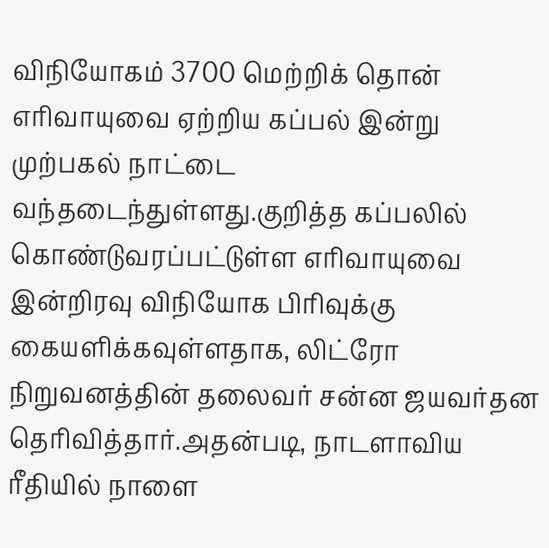விநியோகம் 3700 மெற்றிக் தொன் எரிவாயுவை ஏற்றிய கப்பல் இன்று முற்பகல் நாட்டை வந்தடைந்துள்ளது.குறித்த கப்பலில் கொண்டுவரப்பட்டுள்ள எரிவாயுவை இன்றிரவு விநியோக பிரிவுக்கு கையளிக்கவுள்ளதாக, லிட்ரோ நிறுவனத்தின் தலைவர் சன்ன ஜயவர்தன தெரிவித்தார்.அதன்படி, நாடளாவிய ரீதியில் நாளை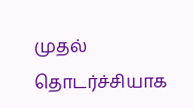முதல் தொடர்ச்சியாக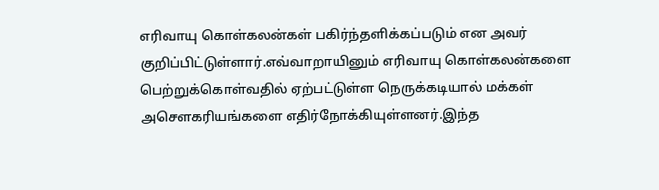எரிவாயு கொள்கலன்கள் பகிர்ந்தளிக்கப்படும் என அவர் குறிப்பிட்டுள்ளார்.எவ்வாறாயினும் எரிவாயு கொள்கலன்களை பெற்றுக்கொள்வதில் ஏற்பட்டுள்ள நெருக்கடியால் மக்கள் அசௌகரியங்களை எதிர்நோக்கியுள்ளனர்.இந்த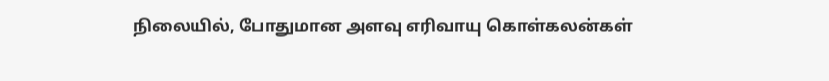நிலையில், போதுமான அளவு எரிவாயு கொள்கலன்கள்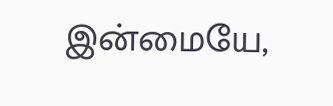இன்மையே,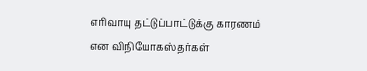எரிவாயு தட்டுப்பாட்டுக்கு காரணம் என விநியோகஸ்தர்கள்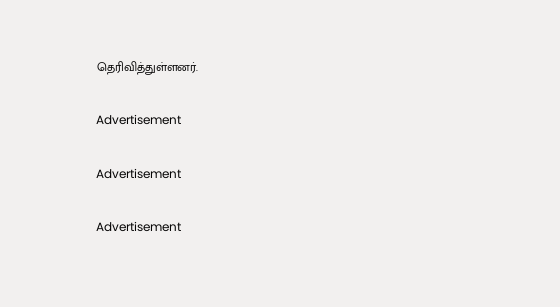தெரிவித்துள்ளனர்.

Advertisement

Advertisement

Advertisement